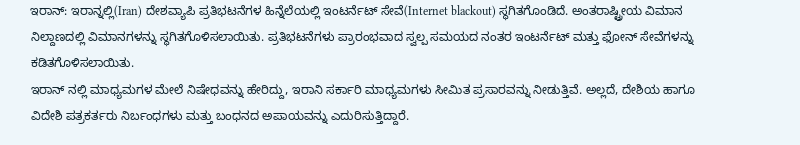ಇರಾನ್: ಇರಾನ್ನಲ್ಲಿ(Iran) ದೇಶವ್ಯಾಪಿ ಪ್ರತಿಭಟನೆಗಳ ಹಿನ್ನೆಲೆಯಲ್ಲಿ ಇಂಟರ್ನೆಟ್ ಸೇವೆ(Internet blackout) ಸ್ಥಗಿತಗೊಂಡಿದೆ. ಅಂತರಾಷ್ಟ್ರೀಯ ವಿಮಾನ ನಿಲ್ದಾಣದಲ್ಲಿ ವಿಮಾನಗಳನ್ನು ಸ್ಥಗಿತಗೊಳಿಸಲಾಯಿತು. ಪ್ರತಿಭಟನೆಗಳು ಪ್ರಾರಂಭವಾದ ಸ್ವಲ್ಪ ಸಮಯದ ನಂತರ ಇಂಟರ್ನೆಟ್ ಮತ್ತು ಫೋನ್ ಸೇವೆಗಳನ್ನು ಕಡಿತಗೊಳಿಸಲಾಯಿತು.
ಇರಾನ್ ನಲ್ಲಿ ಮಾಧ್ಯಮಗಳ ಮೇಲೆ ನಿಷೇಧವನ್ನು ಹೇರಿದ್ದು, ಇರಾನಿ ಸರ್ಕಾರಿ ಮಾಧ್ಯಮಗಳು ಸೀಮಿತ ಪ್ರಸಾರವನ್ನು ನೀಡುತ್ತಿವೆ. ಅಲ್ಲದೆ, ದೇಶಿಯ ಹಾಗೂ ವಿದೇಶಿ ಪತ್ರಕರ್ತರು ನಿರ್ಬಂಧಗಳು ಮತ್ತು ಬಂಧನದ ಅಪಾಯವನ್ನು ಎದುರಿಸುತ್ತಿದ್ದಾರೆ.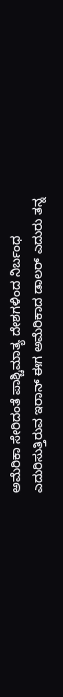ಅಮೆರಿಕಾ ಸೇರಿದಂತೆ ಪಾಶ್ಚಿಮಾತ್ಯ ದೇಶಗಳಿಂದ ನಿರ್ಬಂಧ ಎದುರಿಸುತ್ತಿರುವ ಇರಾನ್ ಈಗ ಅಮೆರಿಕಾದ ಡಾಲರ್ ಎದುರು ತನ್ನ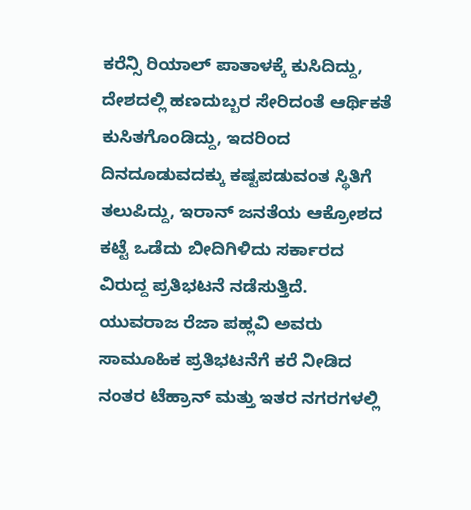ಕರೆನ್ಸಿ ರಿಯಾಲ್ ಪಾತಾಳಕ್ಕೆ ಕುಸಿದಿದ್ದು, ದೇಶದಲ್ಲಿ ಹಣದುಬ್ಬರ ಸೇರಿದಂತೆ ಆರ್ಥಿಕತೆ ಕುಸಿತಗೊಂಡಿದ್ದು, ಇದರಿಂದ ದಿನದೂಡುವದಕ್ಕು ಕಷ್ಟಪಡುವಂತ ಸ್ಥಿತಿಗೆ ತಲುಪಿದ್ದು, ಇರಾನ್ ಜನತೆಯ ಆಕ್ರೋಶದ ಕಟ್ಟೆ ಒಡೆದು ಬೀದಿಗಿಳಿದು ಸರ್ಕಾರದ ವಿರುದ್ದ ಪ್ರತಿಭಟನೆ ನಡೆಸುತ್ತಿದೆ.
ಯುವರಾಜ ರೆಜಾ ಪಹ್ಲವಿ ಅವರು ಸಾಮೂಹಿಕ ಪ್ರತಿಭಟನೆಗೆ ಕರೆ ನೀಡಿದ ನಂತರ ಟೆಹ್ರಾನ್ ಮತ್ತು ಇತರ ನಗರಗಳಲ್ಲಿ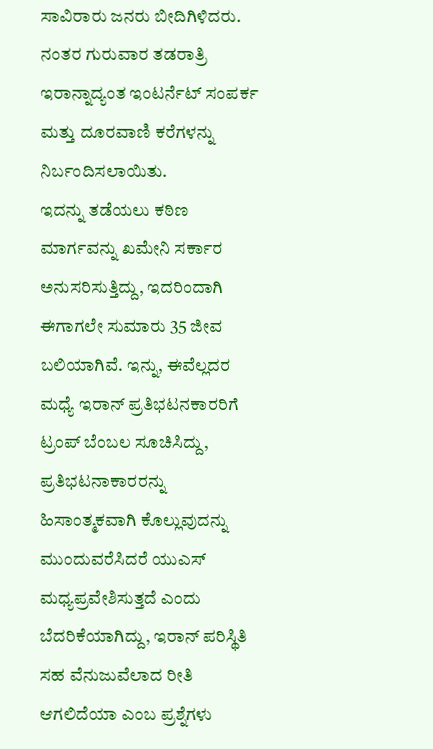ಸಾವಿರಾರು ಜನರು ಬೀದಿಗಿಳಿದರು. ನಂತರ ಗುರುವಾರ ತಡರಾತ್ರಿ ಇರಾನ್ನಾದ್ಯಂತ ಇಂಟರ್ನೆಟ್ ಸಂಪರ್ಕ ಮತ್ತು ದೂರವಾಣಿ ಕರೆಗಳನ್ನು ನಿರ್ಬಂದಿಸಲಾಯಿತು.
ಇದನ್ನು ತಡೆಯಲು ಕಠಿಣ ಮಾರ್ಗವನ್ನು ಖಮೇನಿ ಸರ್ಕಾರ ಅನುಸರಿಸುತ್ತಿದ್ದು, ಇದರಿಂದಾಗಿ ಈಗಾಗಲೇ ಸುಮಾರು 35 ಜೀವ ಬಲಿಯಾಗಿವೆ. ಇನ್ನು, ಈವೆಲ್ಲದರ ಮಧ್ಯೆ ಇರಾನ್ ಪ್ರತಿಭಟನಕಾರರಿಗೆ ಟ್ರಂಪ್ ಬೆಂಬಲ ಸೂಚಿಸಿದ್ದು, ಪ್ರತಿಭಟನಾಕಾರರನ್ನು ಹಿಸಾಂತ್ಮಕವಾಗಿ ಕೊಲ್ಲುವುದನ್ನು ಮುಂದುವರೆಸಿದರೆ ಯುಎಸ್ ಮಧ್ಯಪ್ರವೇಶಿಸುತ್ತದೆ ಎಂದು ಬೆದರಿಕೆಯಾಗಿದ್ದು, ಇರಾನ್ ಪರಿಸ್ಥಿತಿ ಸಹ ವೆನುಜುವೆಲಾದ ರೀತಿ ಆಗಲಿದೆಯಾ ಎಂಬ ಪ್ರಶ್ನೆಗಳು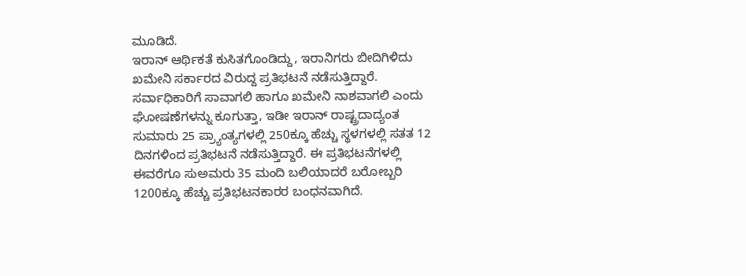ಮೂಡಿದೆ.
ಇರಾನ್ ಆರ್ಥಿಕತೆ ಕುಸಿತಗೊಂಡಿದ್ದು, ಇರಾನಿಗರು ಬೀದಿಗಿಳಿದು ಖಮೇನಿ ಸರ್ಕಾರದ ವಿರುದ್ದ ಪ್ರತಿಭಟನೆ ನಡೆಸುತ್ತಿದ್ದಾರೆ. ಸರ್ವಾಧಿಕಾರಿಗೆ ಸಾವಾಗಲಿ ಹಾಗೂ ಖಮೇನಿ ನಾಶವಾಗಲಿ ಎಂದು ಘೋಷಣೆಗಳನ್ನು ಕೂಗುತ್ತಾ, ಇಡೀ ಇರಾನ್ ರಾಷ್ಟ್ರದಾದ್ಯಂತ ಸುಮಾರು 25 ಪ್ರ್ಯಾಂತ್ಯಗಳಲ್ಲಿ 250ಕ್ಕೂ ಹೆಚ್ಚು ಸ್ಥಳಗಳಲ್ಲಿ ಸತತ 12 ದಿನಗಳಿಂದ ಪ್ರತಿಭಟನೆ ನಡೆಸುತ್ತಿದ್ದಾರೆ. ಈ ಪ್ರತಿಭಟನೆಗಳಲ್ಲಿ ಈವರೆಗೂ ಸುಅಮರು 35 ಮಂದಿ ಬಲಿಯಾದರೆ ಬರೋಬ್ಬರಿ 1200ಕ್ಕೂ ಹೆಚ್ಚು ಪ್ರತಿಭಟನಕಾರರ ಬಂಧನವಾಗಿದೆ.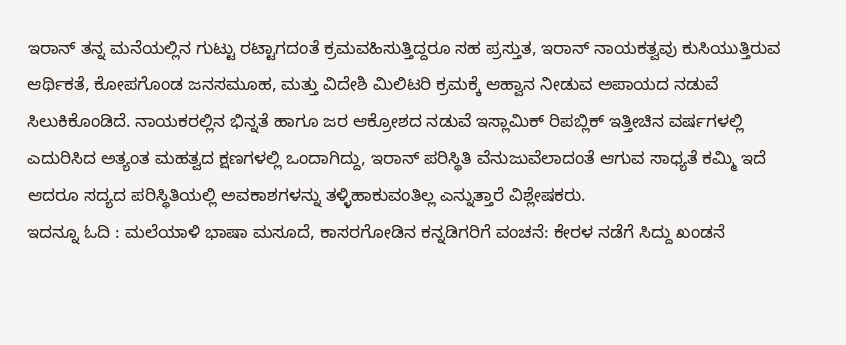ಇರಾನ್ ತನ್ನ ಮನೆಯಲ್ಲಿನ ಗುಟ್ಟು ರಟ್ಟಾಗದಂತೆ ಕ್ರಮವಹಿಸುತ್ತಿದ್ದರೂ ಸಹ ಪ್ರಸ್ತುತ, ಇರಾನ್ ನಾಯಕತ್ವವು ಕುಸಿಯುತ್ತಿರುವ ಆರ್ಥಿಕತೆ, ಕೋಪಗೊಂಡ ಜನಸಮೂಹ, ಮತ್ತು ವಿದೇಶಿ ಮಿಲಿಟರಿ ಕ್ರಮಕ್ಕೆ ಆಹ್ವಾನ ನೀಡುವ ಅಪಾಯದ ನಡುವೆ ಸಿಲುಕಿಕೊಂಡಿದೆ. ನಾಯಕರಲ್ಲಿನ ಭಿನ್ನತೆ ಹಾಗೂ ಜರ ಆಕ್ರೋಶದ ನಡುವೆ ಇಸ್ಲಾಮಿಕ್ ರಿಪಬ್ಲಿಕ್ ಇತ್ತೀಚಿನ ವರ್ಷಗಳಲ್ಲಿ ಎದುರಿಸಿದ ಅತ್ಯಂತ ಮಹತ್ವದ ಕ್ಷಣಗಳಲ್ಲಿ ಒಂದಾಗಿದ್ದು, ಇರಾನ್ ಪರಿಸ್ಥಿತಿ ವೆನುಜುವೆಲಾದಂತೆ ಆಗುವ ಸಾಧ್ಯತೆ ಕಮ್ಮಿ ಇದೆ ಆದರೂ ಸದ್ಯದ ಪರಿಸ್ಥಿತಿಯಲ್ಲಿ ಅವಕಾಶಗಳನ್ನು ತಳ್ಳಿಹಾಕುವಂತಿಲ್ಲ ಎನ್ನುತ್ತಾರೆ ವಿಶ್ಲೇಷಕರು.
ಇದನ್ನೂ ಓದಿ : ಮಲೆಯಾಳಿ ಭಾಷಾ ಮಸೂದೆ, ಕಾಸರಗೋಡಿನ ಕನ್ನಡಿಗರಿಗೆ ವಂಚನೆ: ಕೇರಳ ನಡೆಗೆ ಸಿದ್ದು ಖಂಡನೆ